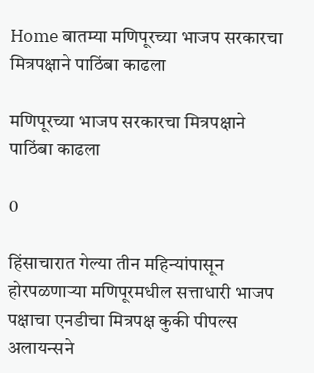Home बातम्या मणिपूरच्या भाजप सरकारचा मित्रपक्षाने पाठिंबा काढला

मणिपूरच्या भाजप सरकारचा मित्रपक्षाने पाठिंबा काढला

0

हिंसाचारात गेल्या तीन महिन्यांपासून होरपळणाऱ्या मणिपूरमधील सत्ताधारी भाजप पक्षाचा एनडीचा मित्रपक्ष कुकी पीपल्स अलायन्सने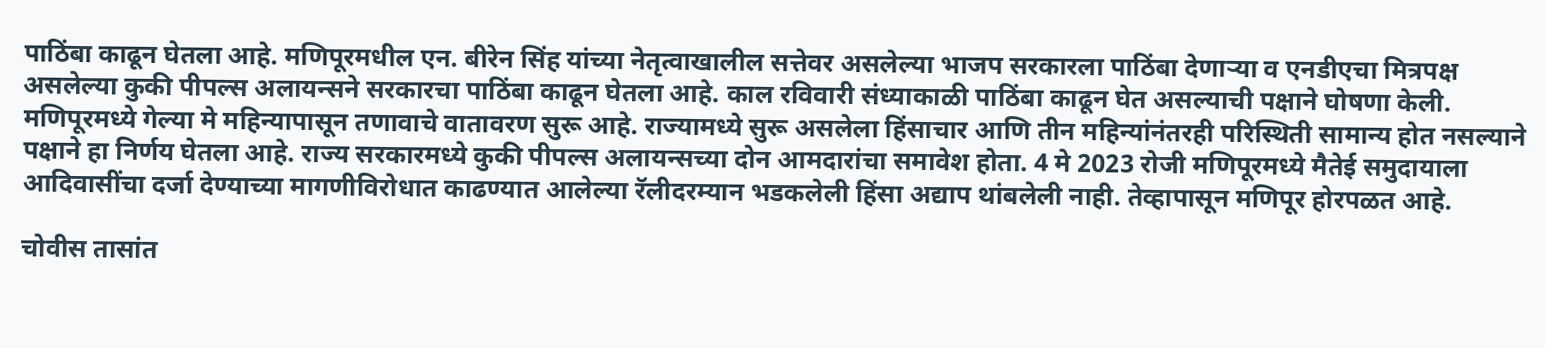पाठिंबा काढून घेतला आहे. मणिपूरमधील एन. बीरेन सिंह यांच्या नेतृत्वाखालील सत्तेवर असलेल्या भाजप सरकारला पाठिंबा देणाऱ्या व एनडीएचा मित्रपक्ष असलेल्या कुकी पीपल्स अलायन्सने सरकारचा पाठिंबा काढून घेतला आहे. काल रविवारी संध्याकाळी पाठिंबा काढून घेत असल्याची पक्षाने घोषणा केली.
मणिपूरमध्ये गेल्या मे महिन्यापासून तणावाचे वातावरण सुरू आहे. राज्यामध्ये सुरू असलेला हिंसाचार आणि तीन महिन्यांनंतरही परिस्थिती सामान्य होत नसल्याने पक्षाने हा निर्णय घेतला आहे. राज्य सरकारमध्ये कुकी पीपल्स अलायन्सच्या दोन आमदारांचा समावेश होता. 4 मे 2023 रोजी मणिपूरमध्ये मैतेई समुदायाला आदिवासींचा दर्जा देण्याच्या मागणीविरोधात काढण्यात आलेल्या रॅलीदरम्यान भडकलेली हिंसा अद्याप थांबलेली नाही. तेव्हापासून मणिपूर होरपळत आहे.

चोवीस तासांत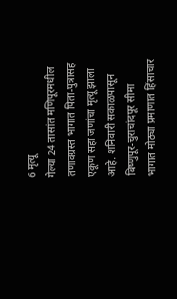6 मृत्यू
गेल्या 24 तासांत मणिपूरमधील तणावग्रस्त भागात पिता-पुत्रासह एकूण सहा जणांचा मृत्यू झाला आहे. शनिवारी सकाळपासून बिष्णुपूर-चुराचांदपूर सीमा भागात मोठ्या प्रमाणात हिंसाचार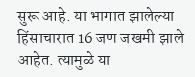सुरू आहे. या भागात झालेल्या हिंसाचारात 16 जण जखमी झाले आहेत. त्यामुळे या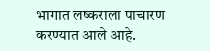भागात लष्कराला पाचारण करण्यात आले आहे.